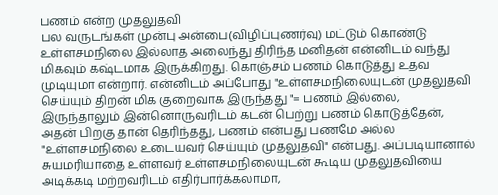பணம் என்ற முதலுதவி
பல வருடங்கள் முன்பு அன்பை(விழிப்புணர்வு) மட்டும் கொண்டு உள்ளசமநிலை இல்லாத அலைந்து திரிந்த மனிதன் என்னிடம் வந்து மிகவும் கஷ்டமாக இருக்கிறது. கொஞ்சம் பணம் கொடுத்து உதவ முடியுமா என்றார். என்னிடம் அப்போது "உள்ளசமநிலையுடன் முதலுதவி செய்யும் திறன் மிக குறைவாக இருந்தது "= பணம் இல்லை, இருந்தாலும் இன்னொருவரிடம் கடன் பெற்று பணம் கொடுத்தேன், அதன் பிறகு தான் தெரிந்தது, பணம் என்பது பணமே அல்ல "உள்ளசமநிலை உடையவர் செய்யும் முதலுதவி" என்பது. அப்படியானால் சுயமரியாதை உள்ளவர் உள்ளசமநிலையுடன் கூடிய முதலுதவியை அடிக்கடி மற்றவரிடம் எதிர்பார்க்கலாமா,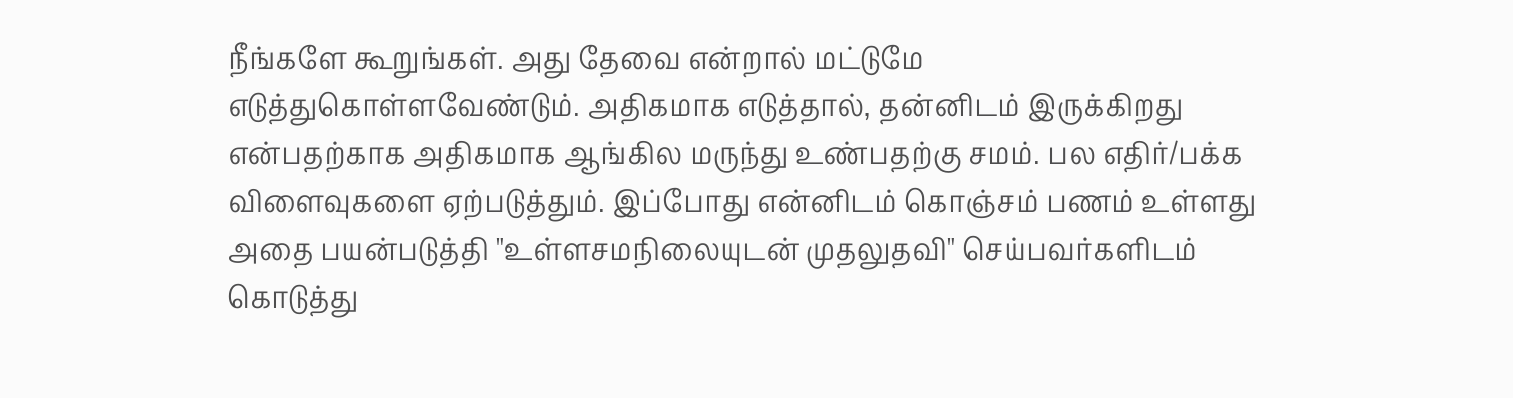நீங்களே கூறுங்கள். அது தேவை என்றால் மட்டுமே எடுத்துகொள்ளவேண்டும். அதிகமாக எடுத்தால், தன்னிடம் இருக்கிறது என்பதற்காக அதிகமாக ஆங்கில மருந்து உண்பதற்கு சமம். பல எதிர்/பக்க விளைவுகளை ஏற்படுத்தும். இப்போது என்னிடம் கொஞ்சம் பணம் உள்ளது அதை பயன்படுத்தி "உள்ளசமநிலையுடன் முதலுதவி" செய்பவர்களிடம் கொடுத்து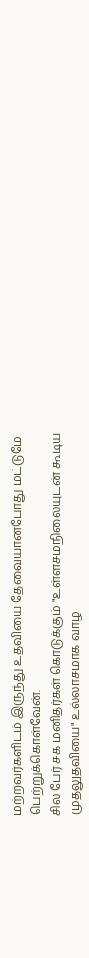மற்றவர்களிடம் இருந்து உதவியை தேவையானபோது மட்டுமே பெற்றுக்கொள்வேன்.
சில பேர் சக மனிதர்கள் கொடுக்கும் "உள்ளசமநிலையுடன் கூடிய முதலுதவியை" உல்லாசமாக வாழ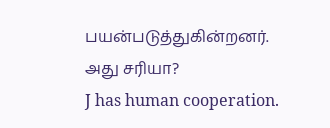பயன்படுத்துகின்றனர்.
அது சரியா?
J has human cooperation.